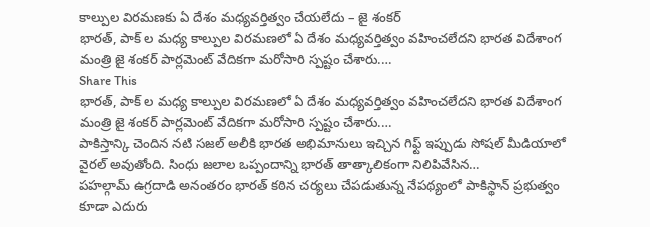కాల్పుల విరమణకు ఏ దేశం మధ్యవర్తిత్వం చేయలేదు – జై శంకర్
భారత్, పాక్ ల మధ్య కాల్పుల విరమణలో ఏ దేశం మధ్యవర్తిత్వం వహించలేదని భారత విదేశాంగ మంత్రి జై శంకర్ పార్లమెంట్ వేదికగా మరోసారి స్పష్టం చేశారు.…
Share This
భారత్, పాక్ ల మధ్య కాల్పుల విరమణలో ఏ దేశం మధ్యవర్తిత్వం వహించలేదని భారత విదేశాంగ మంత్రి జై శంకర్ పార్లమెంట్ వేదికగా మరోసారి స్పష్టం చేశారు.…
పాకిస్తాన్కి చెందిన నటి సజల్ అలీకి భారత అభిమానులు ఇచ్చిన గిఫ్ట్ ఇప్పుడు సోషల్ మీడియాలో వైరల్ అవుతోంది. సింధు జలాల ఒప్పందాన్ని భారత్ తాత్కాలికంగా నిలిపివేసిన…
పహల్గామ్ ఉగ్రదాడి అనంతరం భారత్ కఠిన చర్యలు చేపడుతున్న నేపథ్యంలో పాకిస్థాన్ ప్రభుత్వం కూడా ఎదురు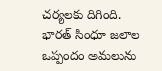చర్యలకు దిగింది. భారత్ సింధూ జలాల ఒప్పందం అమలును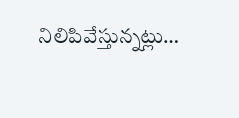నిలిపివేస్తున్నట్లు…